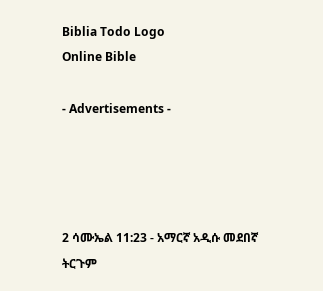Biblia Todo Logo
Online Bible

- Advertisements -




2 ሳሙኤል 11:23 - አማርኛ አዲሱ መደበኛ ትርጉም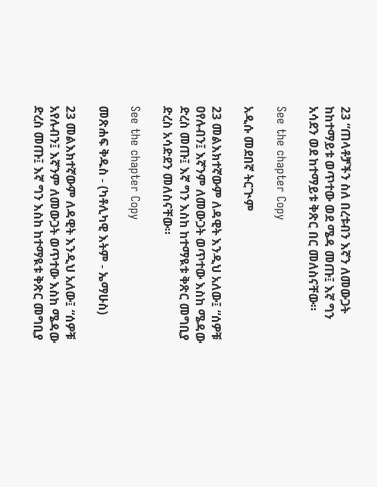23 “ጠላቶቻችን ስለ በረቱብን እኛን ለመውጋት ከከተማይቱ ወጥተው ወደ ሜዳ መጡ፤ እኛ ግን አሳደን ወደ ከተማይቱ ቅጽር በር መለስናቸው።

See the chapter Copy

አዲሱ መደበኛ ትርጒም

23 መልእክተኛውም ለዳዊት እንዲህ አለው፤ “ሰዎቹ ዐየሉብን፤ እኛንም ለመውጋት ወጥተው እስከ ሜዳው ድረስ መጡ፤ እኛ ግን እስከ ከተማዪቱ ቅጽር መግቢያ ድረስ አሳድደን መለስናቸው።

See the chapter Copy

መጽሐፍ ቅዱስ - (ካቶሊካዊ እትም - ኤማሁስ)

23 መልእክተኛውም ለዳዊት እንዲህ አለው፤ “ሰዎቹ አየሉብን፤ እኛንም ለመውጋት ወጥተው እስከ ሜዳው ድረስ መጡ፤ እኛ ግን እስከ ከተማዪቱ ቅጽር መግቢያ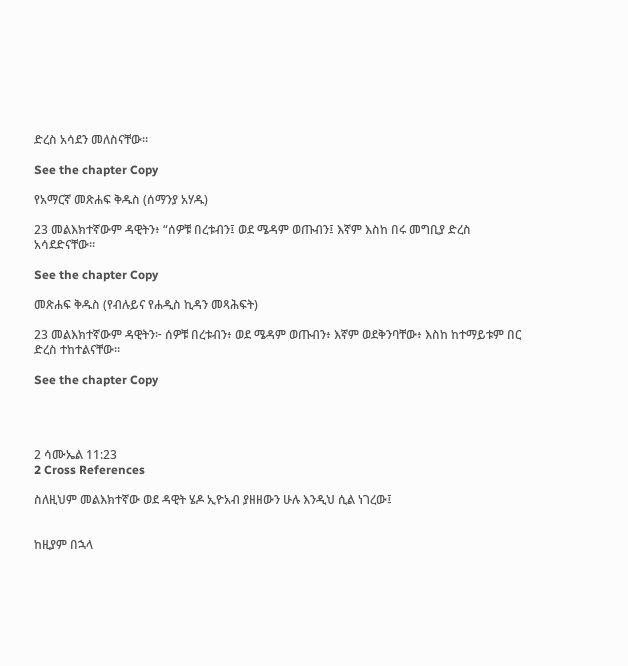ድረስ አሳደን መለስናቸው።

See the chapter Copy

የአማርኛ መጽሐፍ ቅዱስ (ሰማንያ አሃዱ)

23 መልእክተኛውም ዳዊትን፥ “ሰዎቹ በረቱብን፤ ወደ ሜዳም ወጡብን፤ እኛም እስከ በሩ መግቢያ ድረስ አሳደድናቸው።

See the chapter Copy

መጽሐፍ ቅዱስ (የብሉይና የሐዲስ ኪዳን መጻሕፍት)

23 መልእክተኛውም ዳዊትን፦ ሰዎቹ በረቱብን፥ ወደ ሜዳም ወጡብን፥ እኛም ወደቅንባቸው፥ እስከ ከተማይቱም በር ድረስ ተከተልናቸው።

See the chapter Copy




2 ሳሙኤል 11:23
2 Cross References

ስለዚህም መልእክተኛው ወደ ዳዊት ሄዶ ኢዮአብ ያዘዘውን ሁሉ እንዲህ ሲል ነገረው፤


ከዚያም በኋላ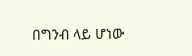በግንብ ላይ ሆነው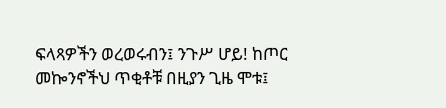ፍላጻዎችን ወረወሩብን፤ ንጉሥ ሆይ! ከጦር መኰንኖችህ ጥቂቶቹ በዚያን ጊዜ ሞቱ፤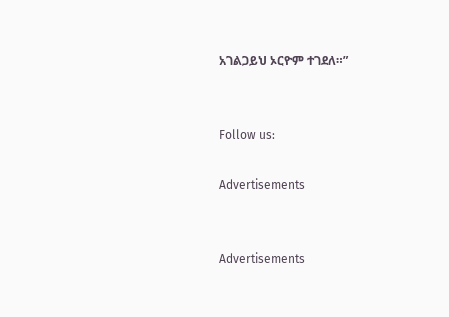አገልጋይህ ኦርዮም ተገደለ።”


Follow us:

Advertisements


Advertisements